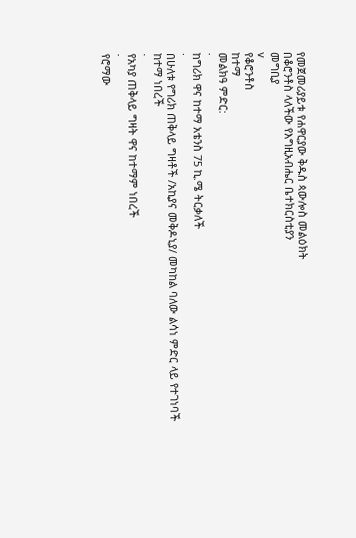የመጀመሪያይቱ የሐዋርያው ቅዱስ ጳውሎስ መልዕክት
በቆሮንቶስ ላለችው የእግዚአብሔር ቤተክርስቲያን
መግቢያ
v
የቆሮንቶስ
ከተማ
መልክዓ ምድር:
·
ከግሪክ ዋና ከተማ አቴንስ 75 ኪ.ሜ ትርቃለች
·
በሁለቱ የግሪክ ጠቅላይ ግዛቶች /አኪያና መቅዶኒያ/ መካከል ባለው ልሳነ ምድር ላይ የተገነባች
ከተማ ነበረች
·
የአካያ ጠቅላይ ግዛት ዋና ከተማም ነበረች
·
የሮማው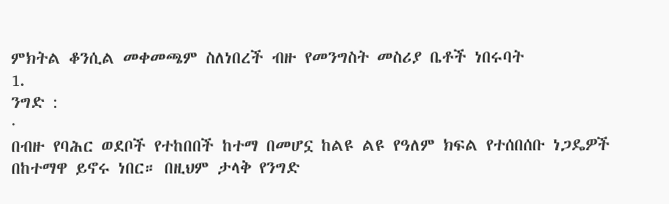ምክትል ቆንሲል መቀመጫም ስለነበረች ብዙ የመንግስት መስሪያ ቤቶች ነበሩባት
1.
ንግድ :
·
በብዙ የባሕር ወደቦች የተከበበች ከተማ በመሆኗ ከልዩ ልዩ የዓለም ክፍል የተሰበሰቡ ነጋዴዎች በከተማዋ ይኖሩ ነበር። በዚህም ታላቅ የንግድ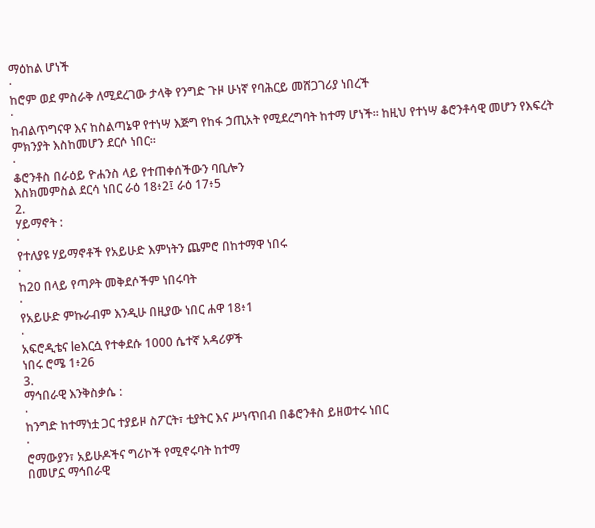ማዕከል ሆነች
·
ከሮም ወደ ምስራቅ ለሚደረገው ታላቅ የንግድ ጉዞ ሁነኛ የባሕርይ መሸጋገሪያ ነበረች
·
ከብልጥግናዋ እና ከስልጣኔዋ የተነሣ እጅግ የከፋ ኃጢአት የሚደረግባት ከተማ ሆነች። ከዚህ የተነሣ ቆሮንቶሳዊ መሆን የእፍረት
ምክንያት እስከመሆን ደርሶ ነበር።
·
ቆሮንቶስ በራዕይ ዮሐንስ ላይ የተጠቀሰችውን ባቢሎን
እስክመምስል ደርሳ ነበር ራዕ 18፥2፤ ራዕ 17፥5
2.
ሃይማኖት :
·
የተለያዩ ሃይማኖቶች የአይሁድ እምነትን ጨምሮ በከተማዋ ነበሩ
·
ከ20 በላይ የጣዖት መቅደሶችም ነበሩባት
·
የአይሁድ ምኩራብም እንዲሁ በዚያው ነበር ሐዋ 18፥1
·
አፍሮዲቴና leእርሷ የተቀደሱ 1000 ሴተኛ አዳሪዎች
ነበሩ ሮሜ 1፥26
3.
ማኅበራዊ እንቅስቃሴ :
·
ከንግድ ከተማነቷ ጋር ተያይዞ ስፖርት፣ ቲያትር እና ሥነጥበብ በቆሮንቶስ ይዘወተሩ ነበር
·
ሮማውያን፣ አይሁዶችና ግሪኮች የሚኖሩባት ከተማ
በመሆኗ ማኅበራዊ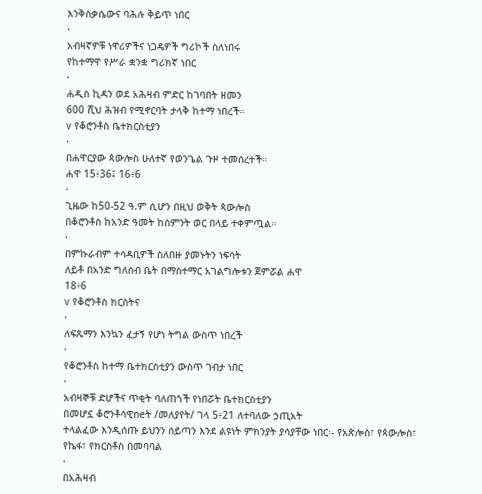እንቅስቃሴውና ባሕሉ ቅይጥ ነበር
·
አብዛኛዎቹ ነዋሪዎችና ነጋዴዎች ግሪኮች ስለነበሩ
የከተማዋ የሥራ ቋንቋ ግሪክኛ ነበር
·
ሐዲስ ኪዳን ወደ አሕዛብ ምድር ከገባበት ዘመን
600 ሺህ ሕዝብ የሚኖርባት ታላቅ ከተማ ነበረች።
v የቆሮንቶስ ቤተክርስቲያን
·
በሐዋርያው ጳውሎስ ሁለተኛ የወንጌል ጉዞ ተመሰረተች።
ሐዋ 15፥36፤ 16፥6
·
ጊዜው ከ50-52 ዓ.ም ሲሆን በዚህ ወቅት ጳውሎስ
በቆሮንቶስ ከአንድ ዓመት ከስምንት ወር በላይ ተቀምጧል።
·
በምኩራብም ተሳዳቢዎች ስለበዙ ያመኑትን ነፍሳት
ለይቶ በአንድ ግለሰብ ቤት በማስተማር አገልግሎቱን ጀምሯል ሐዋ
18፥6
v የቆሮንቶስ ክርስትና
·
ለፍጹማን እንኳን ፈታኝ የሆነ ትግል ውስጥ ነበረች
·
የቆሮንቶስ ከተማ ቤተክርስቲያን ውስጥ ገብታ ነበር
·
አብዛኞቹ ድሆችና ጥቂት ባለጠጎች የነበሯት ቤተክርስቲያን
በመሆኗ ቆሮንቶሳዊneት /መለያየት/ ገላ 5፥21 ለተባለው ኃጢአት
ተላልፈው እንዲሰጡ ይህንን ሰይጣን እንደ ልዩነት ምክንያት ያሳያቸው ነበር፡- የአጵሎስ፣ የጳውሎስ፣ የኬፋ፣ የክርስቶስ በመባባል
·
በአሕዛብ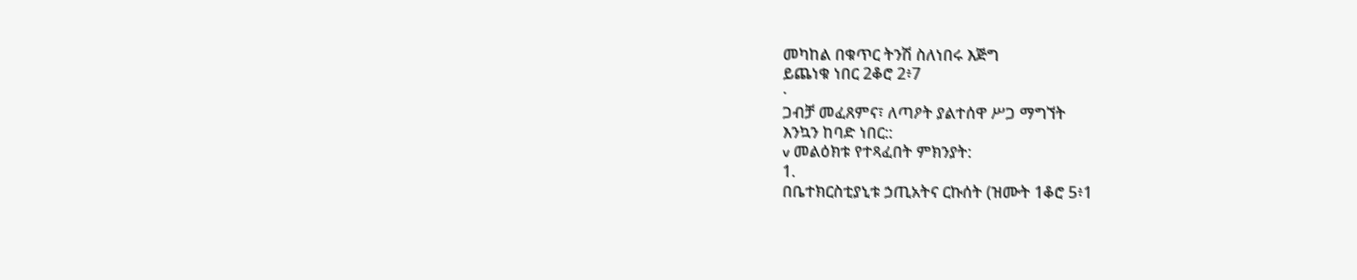መካከል በቁጥር ትንሽ ስለነበሩ እጅግ
ይጨነቁ ነበር 2ቆሮ 2፥7
·
ጋብቻ መፈጸምና፣ ለጣዖት ያልተሰዋ ሥጋ ማግኘት
እንኳን ከባድ ነበር::
v መልዕክቱ የተጻፈበት ምክንያት:
1.
በቤተክርስቲያኒቱ ኃጢአትና ርኩሰት (ዝሙት 1ቆሮ 5፥1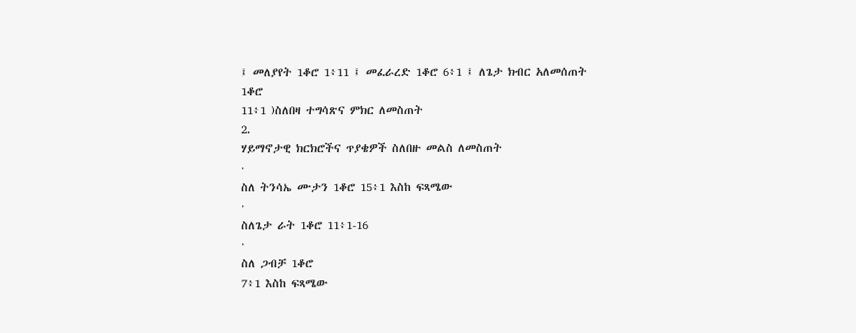፤ መለያየት 1ቆሮ 1፥11 ፤ መፈራረድ 1ቆሮ 6፥1 ፤ ለጌታ ክብር አለመሰጠት 1ቆሮ
11፥1 )ስለበዛ ተግሳጽና ምክር ለመስጠት
2.
ሃይማኖታዊ ክርክሮችና ጥያቄዎች ስለበዙ መልስ ለመስጠት
·
ስለ ትንሳኤ ሙታን 1ቆሮ 15፥1 እስከ ፍጻሜው
·
ስለጌታ ራት 1ቆሮ 11፥1-16
·
ስለ ጋብቻ 1ቆሮ
7፥1 እስከ ፍጻሜው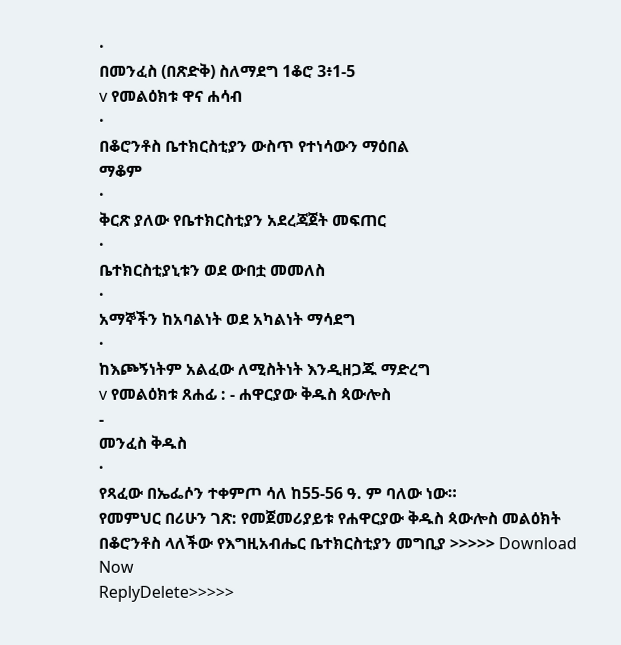·
በመንፈስ (በጽድቅ) ስለማደግ 1ቆሮ 3፥1-5
v የመልዕክቱ ዋና ሐሳብ
·
በቆሮንቶስ ቤተክርስቲያን ውስጥ የተነሳውን ማዕበል
ማቆም
·
ቅርጽ ያለው የቤተክርስቲያን አደረጃጀት መፍጠር
·
ቤተክርስቲያኒቱን ወደ ውበቷ መመለስ
·
አማኞችን ከአባልነት ወደ አካልነት ማሳደግ
·
ከእጮኝነትም አልፈው ለሚስትነት እንዲዘጋጁ ማድረግ
v የመልዕክቱ ጸሐፊ : - ሐዋርያው ቅዱስ ጳውሎስ
-
መንፈስ ቅዱስ
·
የጻፈው በኤፌሶን ተቀምጦ ሳለ ከ55-56 ዓ. ም ባለው ነው።
የመምህር በሪሁን ገጽ: የመጀመሪያይቱ የሐዋርያው ቅዱስ ጳውሎስ መልዕክት በቆሮንቶስ ላለችው የእግዚአብሔር ቤተክርስቲያን መግቢያ >>>>> Download Now
ReplyDelete>>>>>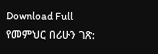Download Full
የመምህር በሪሁን ገጽ: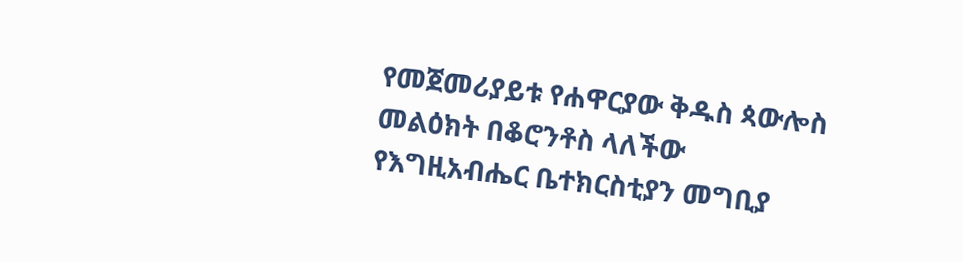የመጀመሪያይቱ የሐዋርያው ቅዱስ ጳውሎስ መልዕክት በቆሮንቶስ ላለችው የእግዚአብሔር ቤተክርስቲያን መግቢያ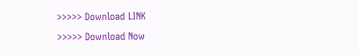>>>>> Download LINK
>>>>> Download Now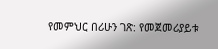የመምህር በሪሁን ገጽ: የመጀመሪያይቱ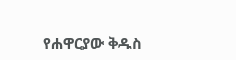የሐዋርያው ቅዱስ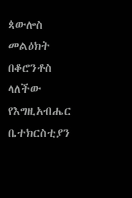ጳውሎስ መልዕክት በቆሮንቶስ ላለችው የእግዚአብሔር ቤተክርስቲያን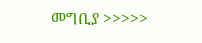መግቢያ >>>>>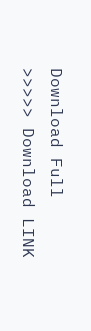Download Full
>>>>> Download LINK